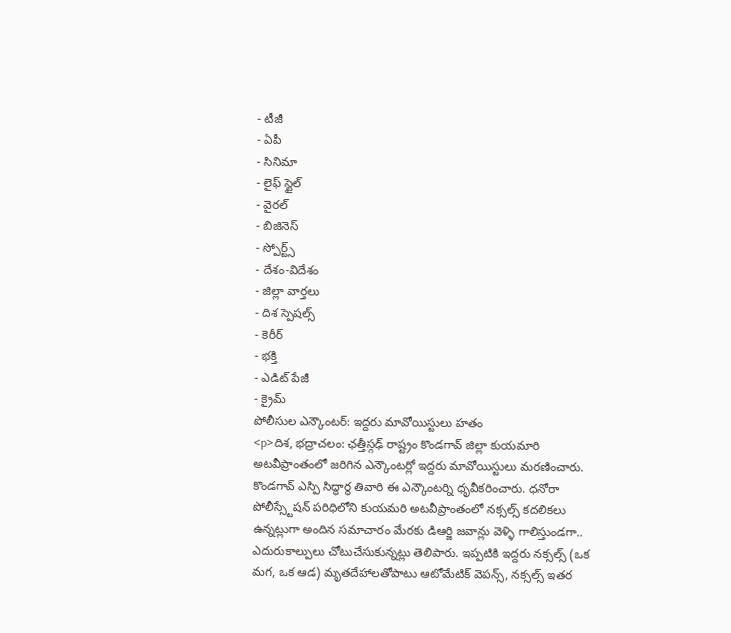- టీజీ
- ఏపీ
- సినిమా
- లైఫ్ స్టైల్
- వైరల్
- బిజినెస్
- స్పోర్ట్స్
- దేశం-విదేశం
- జిల్లా వార్తలు
- దిశ స్పెషల్స్
- కెరీర్
- భక్తి
- ఎడిట్ పేజీ
- క్రైమ్
పోలీసుల ఎన్కౌంటర్: ఇద్దరు మావోయిస్టులు హతం
<p>దిశ, భద్రాచలం: ఛత్తీస్గఢ్ రాష్ట్రం కొండగావ్ జిల్లా కుయమారి అటవీప్రాంతంలో జరిగిన ఎన్కౌంటర్లో ఇద్దరు మావోయిస్టులు మరణించారు. కొండగావ్ ఎస్పి సిద్ధార్థ తివారి ఈ ఎన్కౌంటర్ని ధృవీకరించారు. ధనోరా పోలీస్స్టేషన్ పరిధిలోని కుయమరి అటవీప్రాంతంలో నక్సల్స్ కదలికలు ఉన్నట్లుగా అందిన సమాచారం మేరకు డిఆర్జి జవాన్లు వెళ్ళి గాలిస్తుండగా.. ఎదురుకాల్పులు చోటుచేసుకున్నట్లు తెలిపారు. ఇప్పటికి ఇద్దరు నక్సల్స్ (ఒక మగ, ఒక ఆడ) మృతదేహాలతోపాటు ఆటోమేటిక్ వెపన్స్, నక్సల్స్ ఇతర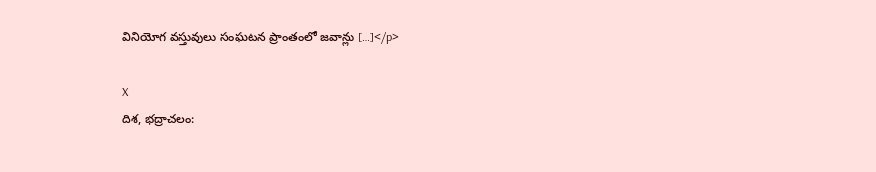వినియోగ వస్తువులు సంఘటన ప్రాంతంలో జవాన్లు […]</p>

X
దిశ, భద్రాచలం: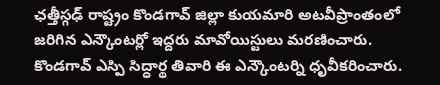ఛత్తీస్గఢ్ రాష్ట్రం కొండగావ్ జిల్లా కుయమారి అటవీప్రాంతంలో జరిగిన ఎన్కౌంటర్లో ఇద్దరు మావోయిస్టులు మరణించారు. కొండగావ్ ఎస్పి సిద్ధార్థ తివారి ఈ ఎన్కౌంటర్ని ధృవీకరించారు.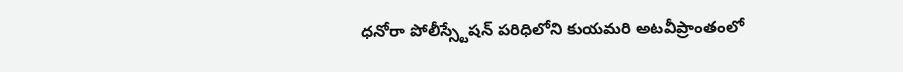ధనోరా పోలీస్స్టేషన్ పరిధిలోని కుయమరి అటవీప్రాంతంలో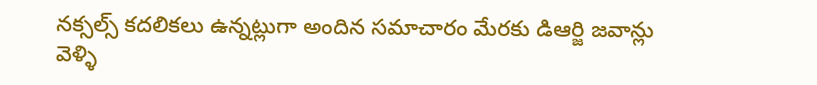నక్సల్స్ కదలికలు ఉన్నట్లుగా అందిన సమాచారం మేరకు డిఆర్జి జవాన్లు వెళ్ళి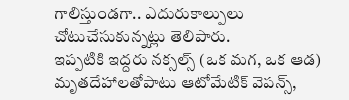గాలిస్తుండగా.. ఎదురుకాల్పులు చోటుచేసుకున్నట్లు తెలిపారు.
ఇప్పటికి ఇద్దరు నక్సల్స్ (ఒక మగ, ఒక ఆడ) మృతదేహాలతోపాటు ఆటోమేటిక్ వెపన్స్,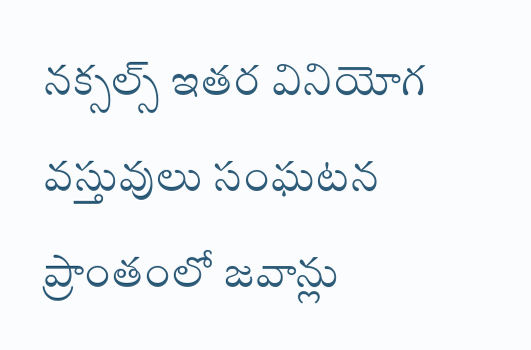నక్సల్స్ ఇతర వినియోగ వస్తువులు సంఘటన ప్రాంతంలో జవాన్లు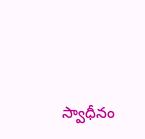స్వాధీనం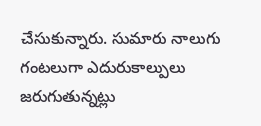చేసుకున్నారు. సుమారు నాలుగు గంటలుగా ఎదురుకాల్పులు జరుగుతున్నట్లు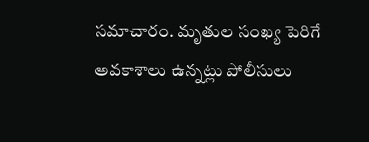సమాచారం. మృతుల సంఖ్య పెరిగే అవకాశాలు ఉన్నట్లు పోలీసులు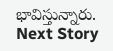భావిస్తున్నారు.
Next Story